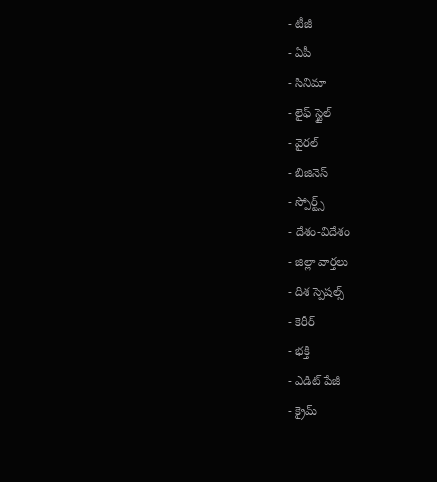- టీజీ
- ఏపీ
- సినిమా
- లైఫ్ స్టైల్
- వైరల్
- బిజినెస్
- స్పోర్ట్స్
- దేశం-విదేశం
- జిల్లా వార్తలు
- దిశ స్పెషల్స్
- కెరీర్
- భక్తి
- ఎడిట్ పేజీ
- క్రైమ్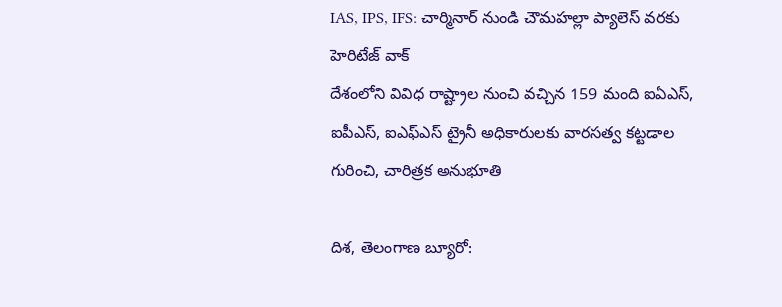IAS, IPS, IFS: చార్మినార్ నుండి చౌమహల్లా ప్యాలెస్ వరకు హెరిటేజ్ వాక్
దేశంలోని వివిధ రాష్ట్రాల నుంచి వచ్చిన 159 మంది ఐఏఎస్, ఐపీఎస్, ఐఎఫ్ఎస్ ట్రైనీ అధికారులకు వారసత్వ కట్టడాల గురించి, చారిత్రక అనుభూతి

దిశ, తెలంగాణ బ్యూరో: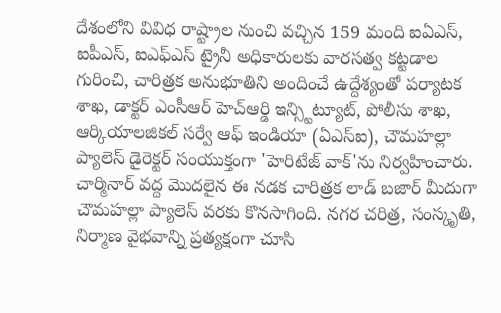దేశంలోని వివిధ రాష్ట్రాల నుంచి వచ్చిన 159 మంది ఐఏఎస్, ఐపీఎస్, ఐఎఫ్ఎస్ ట్రైనీ అధికారులకు వారసత్వ కట్టడాల గురించి, చారిత్రక అనుభూతిని అందించే ఉద్దేశ్యంతో పర్యాటక శాఖ, డాక్టర్ ఎంసీఆర్ హెచ్ఆర్డి ఇన్స్టిట్యూట్, పోలీసు శాఖ, ఆర్కియాలజికల్ సర్వే ఆఫ్ ఇండియా (ఏఎస్ఐ), చౌమహల్లా ప్యాలెస్ డైరెక్టర్ సంయుక్తంగా 'హెరిటేజ్ వాక్'ను నిర్వహించారు. చార్మినార్ వద్ద మొదలైన ఈ నడక చారిత్రక లాడ్ బజార్ మీదుగా చౌమహల్లా ప్యాలెస్ వరకు కొనసాగింది. నగర చరిత్ర, సంస్కృతి, నిర్మాణ వైభవాన్ని ప్రత్యక్షంగా చూసి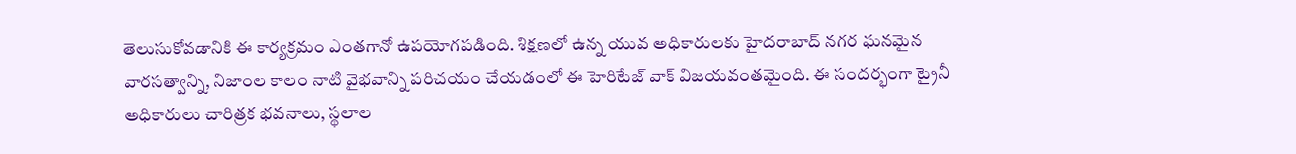తెలుసుకోవడానికి ఈ కార్యక్రమం ఎంతగానో ఉపయోగపడింది. శిక్షణలో ఉన్న యువ అధికారులకు హైదరాబాద్ నగర ఘనమైన వారసత్వాన్ని, నిజాంల కాలం నాటి వైభవాన్ని పరిచయం చేయడంలో ఈ హెరిటేజ్ వాక్ విజయవంతమైంది. ఈ సందర్భంగా ట్రైనీ అధికారులు చారిత్రక భవనాలు, స్థలాల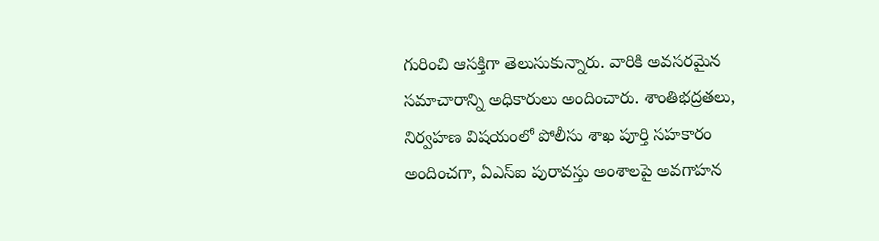గురించి ఆసక్తిగా తెలుసుకున్నారు. వారికి అవసరమైన సమాచారాన్ని అధికారులు అందించారు. శాంతిభద్రతలు, నిర్వహణ విషయంలో పోలీసు శాఖ పూర్తి సహకారం అందించగా, ఏఎస్ఐ పురావస్తు అంశాలపై అవగాహన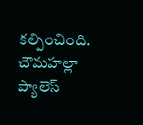కల్పించింది. చౌమహల్లా ప్యాలెస్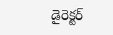డైరెక్టర్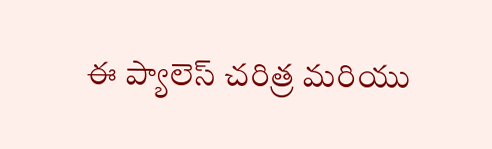ఈ ప్యాలెస్ చరిత్ర మరియు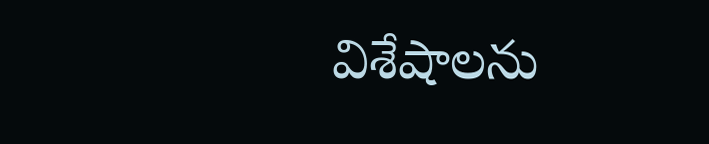విశేషాలను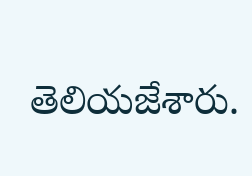తెలియజేశారు.